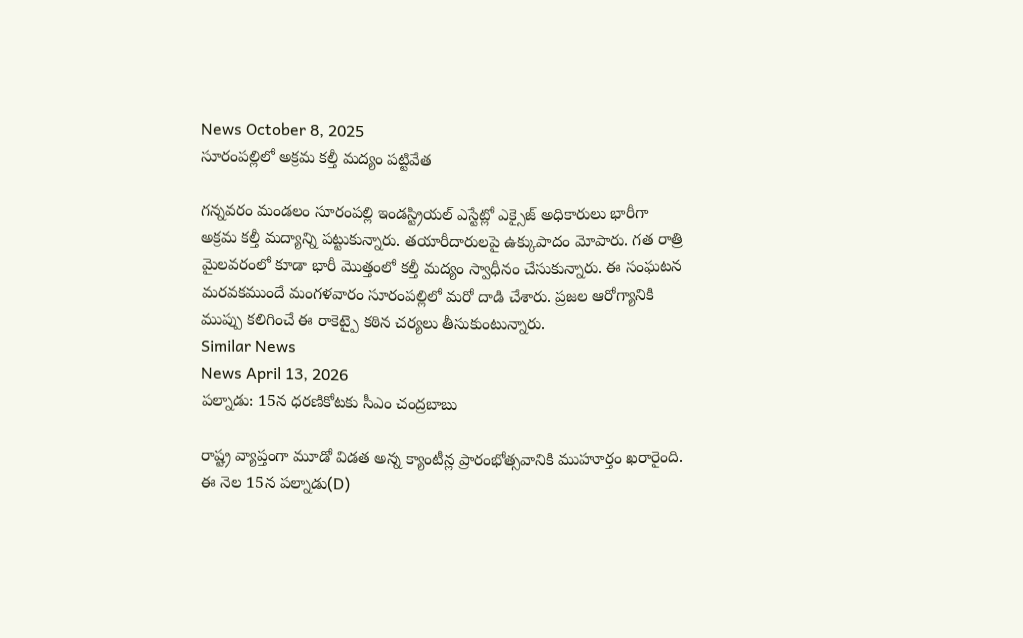News October 8, 2025
సూరంపల్లిలో అక్రమ కల్తీ మద్యం పట్టివేత

గన్నవరం మండలం సూరంపల్లి ఇండస్ట్రియల్ ఎస్టేట్లో ఎక్సైజ్ అధికారులు భారీగా అక్రమ కల్తీ మద్యాన్ని పట్టుకున్నారు. తయారీదారులపై ఉక్కుపాదం మోపారు. గత రాత్రి మైలవరంలో కూడా భారీ మొత్తంలో కల్తీ మద్యం స్వాధీనం చేసుకున్నారు. ఈ సంఘటన మరవకముందే మంగళవారం సూరంపల్లిలో మరో దాడి చేశారు. ప్రజల ఆరోగ్యానికి ముప్పు కలిగించే ఈ రాకెట్పై కఠిన చర్యలు తీసుకుంటున్నారు.
Similar News
News April 13, 2026
పల్నాడు: 15న ధరణికోటకు సీఎం చంద్రబాబు

రాష్ట్ర వ్యాప్తంగా మూడో విడత అన్న క్యాంటీన్ల ప్రారంభోత్సవానికి ముహూర్తం ఖరారైంది. ఈ నెల 15న పల్నాడు(D)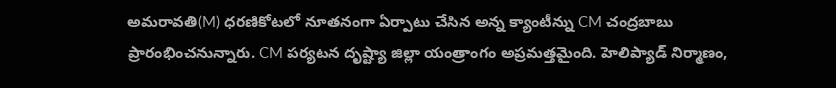అమరావతి(M) ధరణికోటలో నూతనంగా ఏర్పాటు చేసిన అన్న క్యాంటీన్ను CM చంద్రబాబు ప్రారంభించనున్నారు. CM పర్యటన దృష్ట్యా జిల్లా యంత్రాంగం అప్రమత్తమైంది. హెలిప్యాడ్ నిర్మాణం,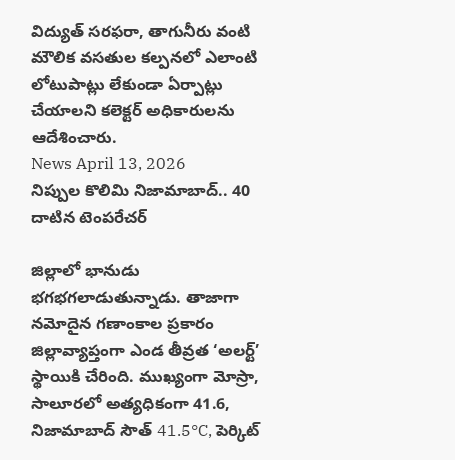విద్యుత్ సరఫరా, తాగునీరు వంటి మౌలిక వసతుల కల్పనలో ఎలాంటి లోటుపాట్లు లేకుండా ఏర్పాట్లు చేయాలని కలెక్టర్ అధికారులను ఆదేశించారు.
News April 13, 2026
నిప్పుల కొలిమి నిజామాబాద్.. 40 దాటిన టెంపరేచర్

జిల్లాలో భానుడు భగభగలాడుతున్నాడు. తాజాగా నమోదైన గణాంకాల ప్రకారం జిల్లావ్యాప్తంగా ఎండ తీవ్రత ‘అలర్ట్’ స్థాయికి చేరింది. ముఖ్యంగా మోస్రా, సాలూరలో అత్యధికంగా 41.6, నిజామాబాద్ సౌత్ 41.5°C, పెర్కిట్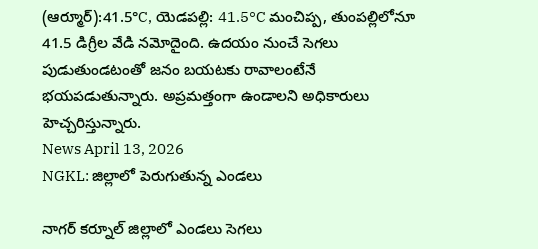(ఆర్మూర్):41.5°C, యెడపల్లి: 41.5°C మంచిప్ప, తుంపల్లిలోనూ 41.5 డిగ్రీల వేడి నమోదైంది. ఉదయం నుంచే సెగలు పుడుతుండటంతో జనం బయటకు రావాలంటేనే భయపడుతున్నారు. అప్రమత్తంగా ఉండాలని అధికారులు హెచ్చరిస్తున్నారు.
News April 13, 2026
NGKL: జిల్లాలో పెరుగుతున్న ఎండలు

నాగర్ కర్నూల్ జిల్లాలో ఎండలు సెగలు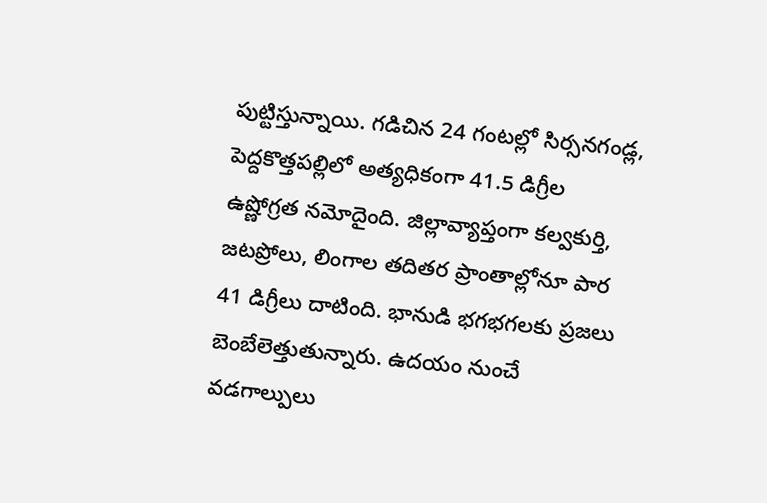పుట్టిస్తున్నాయి. గడిచిన 24 గంటల్లో సిర్సనగండ్ల, పెద్దకొత్తపల్లిలో అత్యధికంగా 41.5 డిగ్రీల ఉష్ణోగ్రత నమోదైంది. జిల్లావ్యాప్తంగా కల్వకుర్తి, జటప్రోలు, లింగాల తదితర ప్రాంతాల్లోనూ పార 41 డిగ్రీలు దాటింది. భానుడి భగభగలకు ప్రజలు బెంబేలెత్తుతున్నారు. ఉదయం నుంచే వడగాల్పులు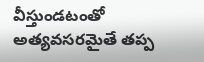వీస్తుండటంతో అత్యవసరమైతే తప్ప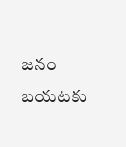జనం బయటకు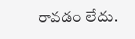రావడం లేదు.